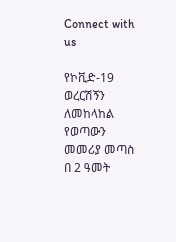Connect with us

የኮቪድ-19 ወረርሽኝን ለመከላከል የወጣውን መመሪያ መጣስ በ 2 ዓመት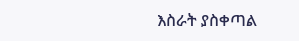እስራት ያስቀጣል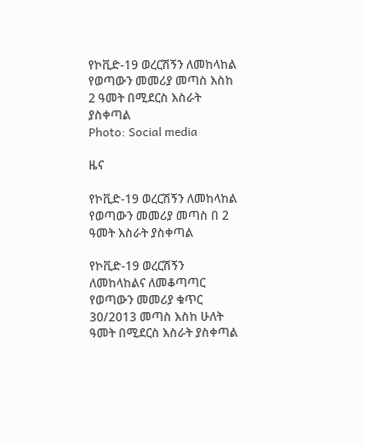የኮቪድ-19 ወረርሽኝን ለመከላከል የወጣውን መመሪያ መጣስ እስከ 2 ዓመት በሚደርስ እስራት ያስቀጣል
Photo: Social media

ዜና

የኮቪድ-19 ወረርሽኝን ለመከላከል የወጣውን መመሪያ መጣስ በ 2 ዓመት እስራት ያስቀጣል

የኮቪድ-19 ወረርሽኝን ለመከላከልና ለመቆጣጣር የወጣውን መመሪያ ቁጥር 30/2013 መጣስ እስከ ሁለት ዓመት በሚደርስ እስራት ያስቀጣል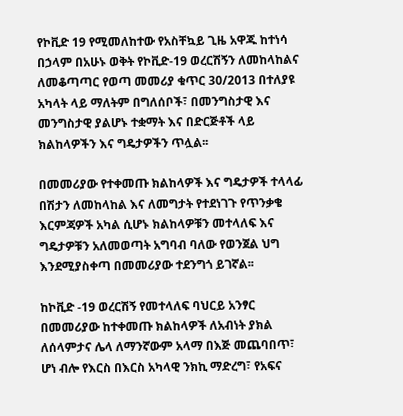የኮቪድ 19 የሚመለከተው የአስቸኳይ ጊዜ አዋጁ ከተነሳ በኃላም በአሁኑ ወቅት የኮቪድ-19 ወረርሽኝን ለመከላከልና ለመቆጣጣር የወጣ መመሪያ ቁጥር 30/2013 በተለያዩ አካላት ላይ ማለትም በግለሰቦች፣ በመንግስታዊ እና መንግስታዊ ያልሆኑ ተቋማት እና በድርጅቶች ላይ ክልከላዎችን እና ግዴታዎችን ጥሏል፡፡

በመመሪያው የተቀመጡ ክልከላዎች እና ግዴታዎች ተላላፊ በሽታን ለመከላከል እና ለመግታት የተደነገጉ የጥንቃቄ እርምጃዎች አካል ሲሆኑ ክልከላዎቹን መተላለፍ እና ግዴታዎቹን አለመወጣት አግባብ ባለው የወንጀል ህግ እንደሚያስቀጣ በመመሪያው ተደንግጎ ይገኛል፡፡

ከኮቪድ -19 ወረርሽኝ የመተላለፍ ባህርይ አንፃር በመመሪያው ከተቀመጡ ክልከላዎች ለአብነት ያክል ለሰላምታና ሌላ ለማንኛውም አላማ በእጅ መጨባበጥ፣ ሆነ ብሎ የእርስ በእርስ አካላዊ ንክኪ ማድረግ፣ የአፍና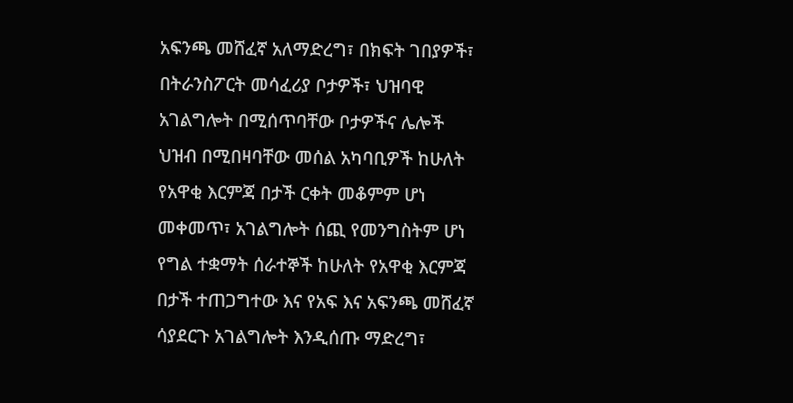አፍንጫ መሸፈኛ አለማድረግ፣ በክፍት ገበያዎች፣ በትራንስፖርት መሳፈሪያ ቦታዎች፣ ህዝባዊ አገልግሎት በሚሰጥባቸው ቦታዎችና ሌሎች ህዝብ በሚበዛባቸው መሰል አካባቢዎች ከሁለት የአዋቂ እርምጃ በታች ርቀት መቆምም ሆነ መቀመጥ፣ አገልግሎት ሰጪ የመንግስትም ሆነ የግል ተቋማት ሰራተኞች ከሁለት የአዋቂ እርምጃ በታች ተጠጋግተው እና የአፍ እና አፍንጫ መሸፈኛ ሳያደርጉ አገልግሎት እንዲሰጡ ማድረግ፣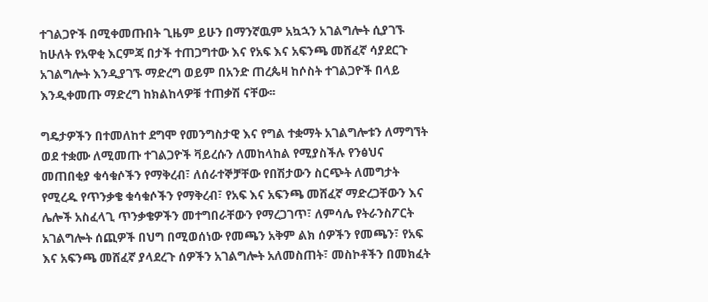ተገልጋዮች በሚቀመጡበት ጊዜም ይሁን በማንኛዉም አኳኋን አገልግሎት ሲያገኙ ከሁለት የአዋቂ እርምጃ በታች ተጠጋግተው እና የአፍ እና አፍንጫ መሸፈኛ ሳያደርጉ አገልግሎት እንዲያገኙ ማድረግ ወይም በአንድ ጠረጴዛ ከሶስት ተገልጋዮች በላይ እንዲቀመጡ ማድረግ ከክልከላዎቹ ተጠቃሽ ናቸው፡፡

ግዴታዎችን በተመለከተ ደግሞ የመንግስታዊ እና የግል ተቋማት አገልግሎቱን ለማግኘት ወደ ተቋሙ ለሚመጡ ተገልጋዮች ቫይረሱን ለመከላከል የሚያስችሉ የንፅህና መጠበቂያ ቁሳቁሶችን የማቅረብ፣ ለሰራተኞቻቸው የበሽታውን ስርጭት ለመግታት የሚረዱ የጥንቃቄ ቁሳቁሶችን የማቅረብ፣ የአፍ እና አፍንጫ መሸፈኛ ማድረጋቸውን እና ሌሎች አስፈላጊ ጥንቃቄዎችን መተግበራቸውን የማረጋገጥ፣ ለምሳሌ የትራንስፖርት አገልግሎት ሰጪዎች በህግ በሚወሰነው የመጫን አቅም ልክ ሰዎችን የመጫን፣ የአፍ እና አፍንጫ መሸፈኛ ያላደረጉ ሰዎችን አገልግሎት አለመስጠት፣ መስኮቶችን በመክፈት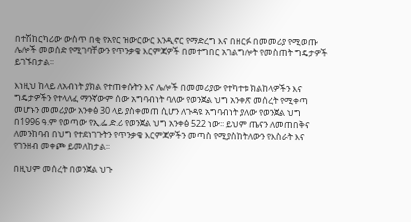በተሽከርካሪው ውስጥ በቂ የአየር ዝውርውር እንዲኖር የማድረግ እና በዘርፉ በመመሪያ የሚወጡ ሌሎች መወሰድ የሚገባቸውን የጥንቃቄ እርምጃዎች በመተግበር አገልግሎት የመስጠት ግዴታዎች ይገኙበታል፡፡

እነዚህ ከላይ ለአብነት ያክል የተጠቀሱትን እና ሌሎች በመመሪያው የተካተቱ ክልከላዎችን እና ግዴታዎችን የተላለፈ ማንኛውም ሰው አግባብነት ባለው የወንጀል ህግ አንቀጽ መሰረት የሚቀጣ መሆኑን መመሪያው አንቀፅ 30 ላይ ያስቀመጠ ሲሆን ለጉዳዩ አግባብነት ያለው የወንጀል ህግ  በ1996 ዓ.ም የወጣው የኢ.ፌ.ድ.ሪ የወንጀል ህግ አንቀፅ 522 ነው፡፡ ይህም ጤናን ለመጠበቅና ለመንከባብ በህግ የተደነገጉትን የጥንቃቄ እርምጃዎችን መጣስ የሚያስከትለውን የእስራት እና የገንዘብ መቀጮ ይመለከታል፡፡

በዚህም መሰረት በወንጀል ህጉ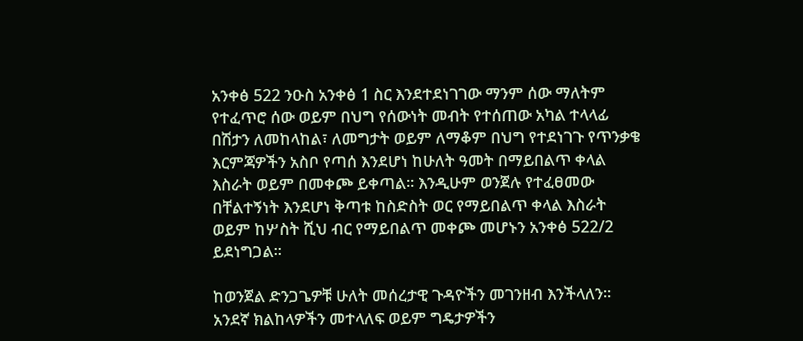አንቀፅ 522 ንዑስ አንቀፅ 1 ስር እንደተደነገገው ማንም ሰው ማለትም የተፈጥሮ ሰው ወይም በህግ የሰውነት መብት የተሰጠው አካል ተላላፊ በሽታን ለመከላከል፣ ለመግታት ወይም ለማቆም በህግ የተደነገጉ የጥንቃቄ እርምጃዎችን አስቦ የጣሰ እንደሆነ ከሁለት ዓመት በማይበልጥ ቀላል እስራት ወይም በመቀጮ ይቀጣል፡፡ እንዲሁም ወንጀሉ የተፈፀመው በቸልተኝነት እንደሆነ ቅጣቱ ከስድስት ወር የማይበልጥ ቀላል እስራት ወይም ከሦስት ሺህ ብር የማይበልጥ መቀጮ መሆኑን አንቀፅ 522/2 ይደነግጋል፡፡

ከወንጀል ድንጋጌዎቹ ሁለት መሰረታዊ ጉዳዮችን መገንዘብ እንችላለን፡፡ አንደኛ ክልከላዎችን መተላለፍ ወይም ግዴታዎችን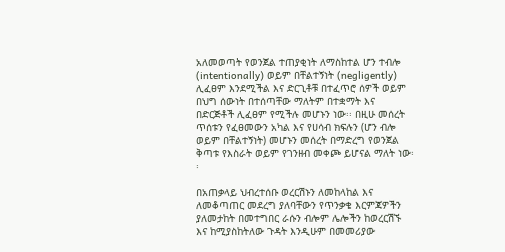አለመወጣት የወንጀል ተጠያቂነት ለማስከተል ሆን ተብሎ (intentionally) ወይም በቸልተኝነት (negligently) ሊፈፀም እንደሚችል እና ድርጊቶቹ በተፈጥሮ ሰዎች ወይም በህግ ሰውነት በተሰጣቸው ማለትም በተቋማት እና በድርጅቶች ሊፈፀም የሚችሉ መሆኑን ነው፡፡ በዚሁ መሰረት ጥሰቱን የፈፀመውን አካል እና የሀሳብ ክፍሉን (ሆን ብሎ ወይም በቸልተኝነት) መሆኑን መሰረት በማድረግ የወንጀል ቅጣቱ የእስራት ወይም የገንዘብ መቀጮ ይሆናል ማለት ነው፡፡

በአጠቃላይ ህብረተሰቡ ወረርሽኑን ለመከላከል እና ለመቆጣጠር መደረግ ያለባቸውን የጥንቃቄ እርምጃዎችን ያለመታከት በመተግበር ራሱን ብሎም ሌሎችን ከወረርሽኙ እና ከሚያስከትለው ጉዳት እንዲሁም በመመሪያው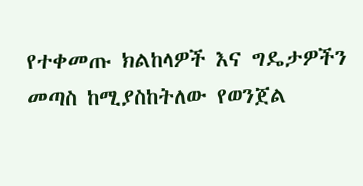የተቀመጡ ክልከላዎች እና ግዴታዎችን መጣስ ከሚያስከትለው የወንጀል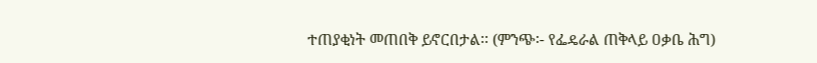ተጠያቂነት መጠበቅ ይኖርበታል፡፡ (ምንጭ፡- የፌዴራል ጠቅላይ ዐቃቤ ሕግ)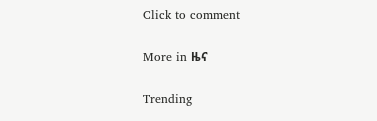Click to comment

More in ዜና

Trending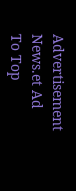Advertisement News.et Ad
To Top